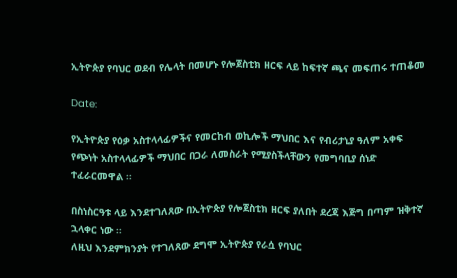ኢትዮጵያ የባህር ወደብ የሌላት በመሆኑ የሎጀስቲክ ዘርፍ ላይ ከፍተኛ ጫና መፍጠሩ ተጠቆመ

Date:

የኢትዮጵያ የዕቃ አስተላላፊዎችና የመርከብ ወኪሎች ማህበር እና የብሪታኒያ ዓለም አቀፍ የጭነት አስተላላፊዎች ማህበር በጋራ ለመስራት የሚያስችላቸውን የመግባቢያ ሰነድ ተፈራርመዋል ፡፡

በስነስርዓቱ ላይ እንደተገለጸው በኢትዮጵያ የሎጀስቲክ ዘርፍ ያለበት ደረጃ እጅግ በጣም ዝቅተኛ ኋላቀር ነው ፡፡
ለዚህ እንደምክንያት የተገለጸው ደግሞ ኢትዮጵያ የራሷ የባህር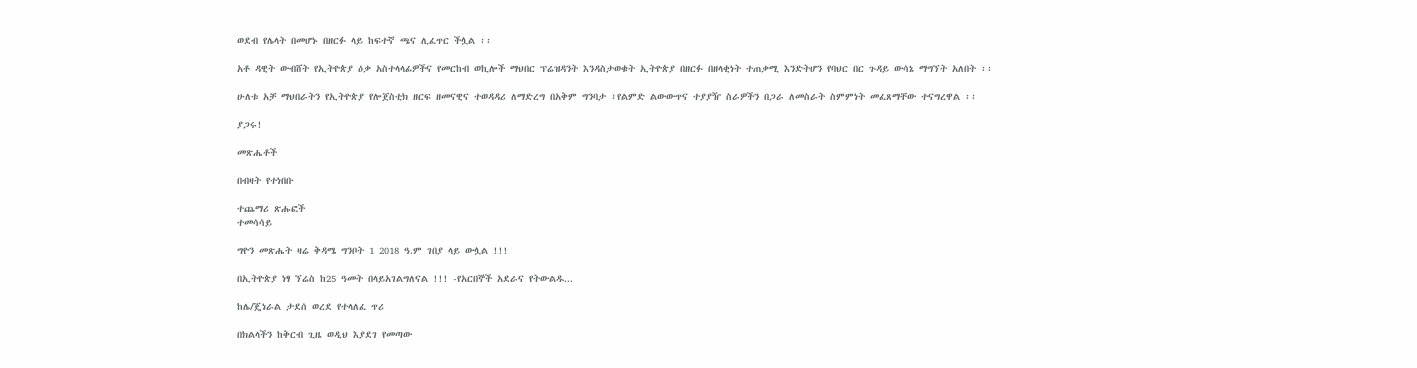ወደብ የሌላት በመሆኑ በዘርፉ ላይ ከፍተኛ ጫና ሊፈጥር ችሏል ፡፡

አቶ ዳዊት ውብሸት የኢትዮጵያ ዕቃ አስተላላፊዎችና የመርከብ ወኪሎች ማህበር ፕሬዝዳንት እንዳስታወቁት ኢትዮጵያ በዘርፉ በዘላቂነት ተጠቃሚ እንድትሆን የባህር በር ጉዳይ ውሳኔ ማግኘት አለበት ፡፡

ሁለቱ አቻ ማህበራትን የኢትዮጵያ የሎጀስቲክ ዘርፍ ዘመናዊና ተወዳዳሪ ለማድረግ በአቅም ግንባታ ፣የልምድ ልውውጥና ተያያዥ ስራዎችን በጋራ ለመስራት ስምምነት መፈጸማቸው ተናግረዋል ፡፡

ያጋሩ!

መጽሔቶች

በብዛት የተነበቡ

ተጨማሪ ጽሑፎች
ተመሳሳይ

ግዮን መጽሔት ዛሬ ቅዳሜ ግንቦት 1 2018 ዓ.ም ገበያ ላይ ውሏል !!!

በኢትዮጵያ ነፃ ኘሬስ ከ25 ዓመት በላይአገልግለናል !!! -የአርበኞች አደራና የትውልዱ...

ከሌ/ጄነራል ታደሰ ወረደ የተላለፈ ጥሪ

በክልላችን ከቅርብ ጊዜ ወዲህ እያደገ የመጣው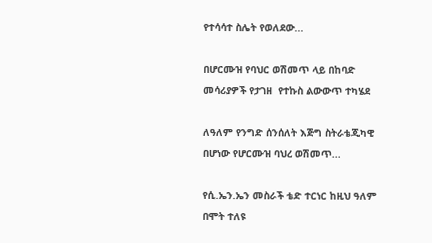የተሳሳተ ስሌት የወለደው...

በሆርሙዝ የባህር ወሽመጥ ላይ በከባድ መሳሪያዎች የታገዘ  የተኩስ ልውውጥ ተካሄደ

ለዓለም የንግድ ሰንሰለት እጅግ ስትራቴጂካዊ በሆነው የሆርሙዝ ባህረ ወሽመጥ...

የሲ.ኤን.ኤን መስራች ቴድ ተርነር ከዚህ ዓለም በሞት ተለዩ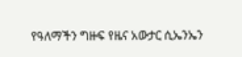የዓለማችን ግዙፍ የዜና አውታር ሲኤንኤን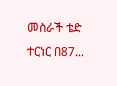መስራች ቴድ ተርነር በ87...